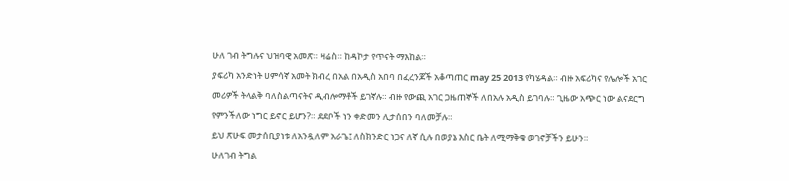ሁለ ገብ ትግሉና ህዝባዊ አመጽ። ዛሬስ። ከዳኮታ የጥናት ማእከል።
ያፍሪካ አንድነት ሀምሳኛ አመት ክብረ በአል በአዲስ አበባ በፈረንጆች አቆጣጠር may 25 2013 የካሄዳል። ብዙ አፍሪካና የሌሎች አገር መሪዎች ትላልቅ ባለስልጣናትና ዲብሎማቶች ይገኛሉ። ብዙ የውጪ አገር ጋዜጠኞች ለበአሉ አዲስ ይገባሉ። ጊዜው አጭር ነው ልናደርግ የምንችለው ነግር ይኖር ይሆን?። ደደቦች ነን ቀድመን ሊታሰበን ባለመቻሉ።
ይህ ጽሁፍ መታሰቢያነቱ ለአንዷለም አራጌ፤ ለስክንድር ነጋና ለኛ ሲሉ በወያኔ እስር ቤት ለሚማቅቁ ወገኖቻችን ይሁን።
ሁለገብ ትግል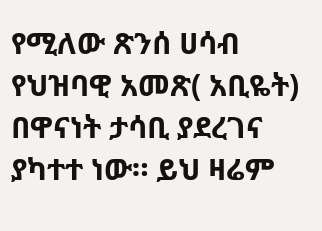የሚለው ጽንሰ ሀሳብ የህዝባዊ አመጽ( አቢዬት) በዋናነት ታሳቢ ያደረገና ያካተተ ነው። ይህ ዛሬም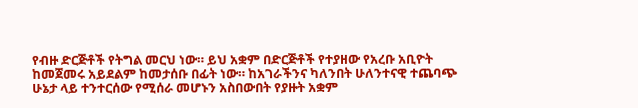የብዙ ድርጅቶች የትግል መርህ ነው። ይህ አቋም በድርጅቶች የተያዘው የአረቡ አቢዮት ከመጀመሩ አይደልም ከመታሰቡ በፊት ነው። ከአገራችንና ካለንበት ሁለንተናዊ ተጨባጭ ሁኔታ ላይ ተንተርሰው የሚሰራ መሆኑን አስበውበት የያዙት አቋም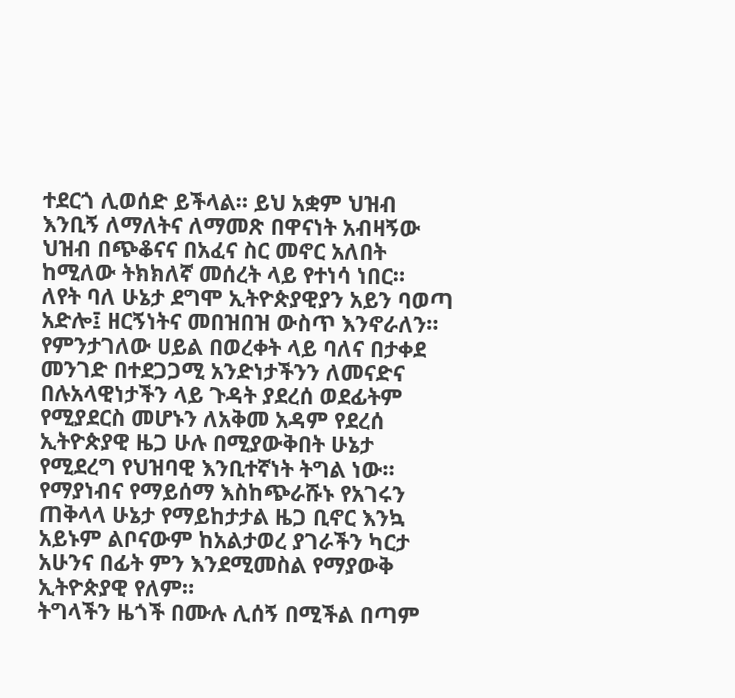ተደርጎ ሊወሰድ ይችላል። ይህ አቋም ህዝብ እንቢኝ ለማለትና ለማመጽ በዋናነት አብዛኝው ህዝብ በጭቆናና በአፈና ስር መኖር አለበት ከሚለው ትክክለኛ መሰረት ላይ የተነሳ ነበር።
ለየት ባለ ሁኔታ ደግሞ ኢትዮጵያዊያን አይን ባወጣ አድሎ፤ ዘርኝነትና መበዝበዝ ውስጥ እንኖራለን። የምንታገለው ሀይል በወረቀት ላይ ባለና በታቀደ መንገድ በተደጋጋሚ አንድነታችንን ለመናድና በሉአላዊነታችን ላይ ጉዳት ያደረሰ ወደፊትም የሚያደርስ መሆኑን ለአቅመ አዳም የደረሰ ኢትዮጵያዊ ዜጋ ሁሉ በሚያውቅበት ሁኔታ የሚደረግ የህዝባዊ እንቢተኛነት ትግል ነው። የማያነብና የማይሰማ እስከጭራሹኑ የአገሩን ጠቅላላ ሁኔታ የማይከታታል ዜጋ ቢኖር እንኳ አይኑም ልቦናውም ከአልታወረ ያገራችን ካርታ አሁንና በፊት ምን እንደሚመስል የማያውቅ ኢትዮጵያዊ የለም።
ትግላችን ዜጎች በሙሉ ሊሰኝ በሚችል በጣም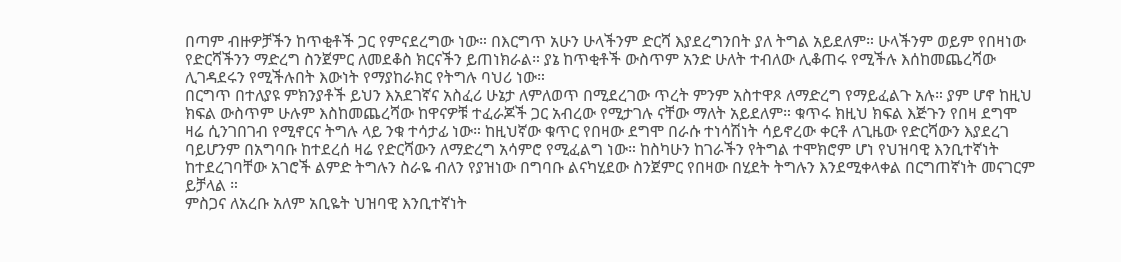በጣም ብዙዎቻችን ከጥቂቶች ጋር የምናደረግው ነው። በእርግጥ አሁን ሁላችንም ድርሻ እያደረግንበት ያለ ትግል አይደለም። ሁላችንም ወይም የበዛነው የድርሻችንን ማድረግ ስንጀምር ለመደቆስ ክርናችን ይጠነክራል። ያኔ ከጥቂቶች ውስጥም አንድ ሁለት ተብለው ሊቆጠሩ የሚችሉ እሰከመጨረሻው ሊገዳደሩን የሚችሉበት እውነት የማያከራክር የትግሉ ባህሪ ነው።
በርግጥ በተለያዩ ምክንያቶች ይህን እአደገኛና አስፈሪ ሁኔታ ለምለወጥ በሚደረገው ጥረት ምንም አስተዋጾ ለማድረግ የማይፈልጉ አሉ። ያም ሆኖ ከዚህ ክፍል ውስጥም ሁሉም እስከመጨረሻው ከዋናዎቹ ተፈራጆች ጋር አብረው የሚታገሉ ናቸው ማለት አይደለም። ቁጥሩ ክዚህ ክፍል እጅጉን የበዛ ደግሞ ዛሬ ሲንገበገብ የሚኖርና ትግሉ ላይ ንቁ ተሳታፊ ነው። ከዚህኛው ቁጥር የበዛው ደግሞ በራሱ ተነሳሽነት ሳይኖረው ቀርቶ ለጊዜው የድርሻውን እያደረገ ባይሆንም በአግባቡ ከተደረሰ ዛሬ የድርሻውን ለማድረግ አሳምሮ የሚፈልግ ነው። ከስካሁን ከገራችን የትግል ተሞክሮም ሆነ የህዝባዊ እንቢተኛነት ከተደረገባቸው አገሮች ልምድ ትግሉን ስራዬ ብለን የያዝነው በግባቡ ልናካሂደው ስንጀምር የበዛው በሂደት ትግሉን እንደሚቀላቀል በርግጠኛነት መናገርም ይቻላል ።
ምስጋና ለአረቡ አለም አቢዬት ህዝባዊ እንቢተኛነት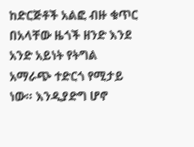ከድርጅቶች አልፎ ብዙ ቁጥር በአላቸው ዜጎች ዘንድ እንደ አንድ አይነት የትግል አማራጭ ተድርጎ የሚታይ ነው። እንዲያድግ ሆኖ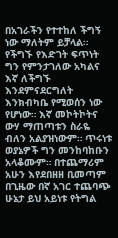በአገራችን የተተከለ ችግኝ ነው ማለትም ይቻላል። የችግኙ የእድገት ፍጥነት ግን የምንታገለው አካልና እኛ ለችግኙ እንደምናደርግለት እንክብካቤ የሚወሰን ነው የሆነው። እኛ መኮትኮትና ውሃ ማጠጣቱን ስራዬ ብለን አልያዝነውም። ጥሩነቱ ወያኔዎች ግን መንከባከቡን አላቆሙም። በተጨማሪም አሁን እየደበዘዘ ቢመጣም በጊዜው በኛ አገር ተጨባጭ ሁኔታ ይህ አይነቱ የትግል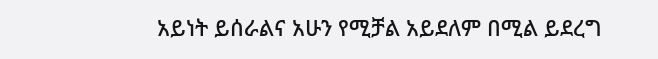አይነት ይሰራልና አሁን የሚቻል አይደለም በሚል ይደረግ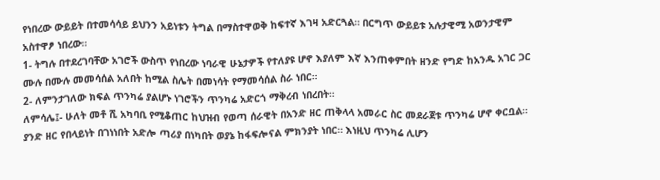የነበረው ውይይት በተመሳሳይ ይህንን አይነቱን ትግል በማስተዋወቅ ከፍተኛ እገዛ አድርጓል። በርግጥ ውይይቱ አሉታዊሚ አወንታዊም አስተዋፆ ነበረው።
1- ትግሉ በተደረገባቸው አገሮች ውስጥ የነበረው ነባራዊ ሁኔታዎች የተለያዩ ሆኖ እያለም እኛ እንጠቀምበት ዘንድ የግድ ከአንዱ አገር ጋር ሙሉ በሙሉ መመሳሰል አለበት ከሚል ስሌት በመነሳት የማመሳሰል ስራ ነበር።
2- ለምንታገለው ክፍል ጥንካሬ ያልሆኑ ነገሮችን ጥንካሬ አድርጎ ማቅረብ ነበረበት።
ለምሳሌ፤- ሁለት መቶ ሺ አካባቢ የሚቆጠር ከህዝብ የወጣ ሰራዊት በአንድ ዘር ጠቅላላ አመራር ስር መደራጀቱ ጥንካሬ ሆኖ ቀርቧል። ያንድ ዘር የበላይነት በገነነበት አድሎ ጣሪያ በነካበት ወያኔ ከፋፍሎናል ምክንያት ነበር። እነዚህ ጥንካሬ ሊሆን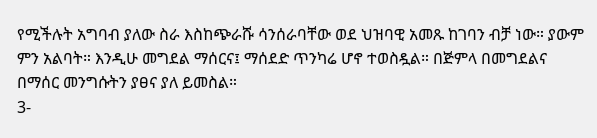የሚችሉት አግባብ ያለው ስራ እስከጭራሹ ሳንሰራባቸው ወደ ህዝባዊ አመጹ ከገባን ብቻ ነው። ያውም ምን አልባት። እንዲሁ መግደል ማሰርና፤ ማሰደድ ጥንካሬ ሆኖ ተወስዷል። በጅምላ በመግደልና በማሰር መንግሱትን ያፀና ያለ ይመስል።
3-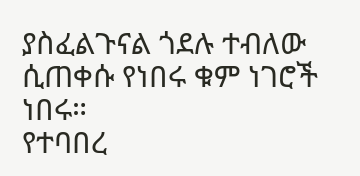ያስፈልጉናል ጎደሉ ተብለው ሲጠቀሱ የነበሩ ቁም ነገሮች ነበሩ።
የተባበረ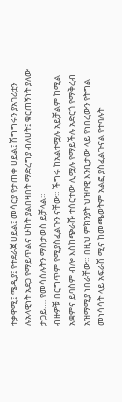ተቃዋሚ፤ ሜዲያ፤ የተደራጀ ሀይል፤ መሳርያ የታጠቀ ሀይል፤ ሽግግሩን ያአገሪቷን ሉአላዊነት አደጋ የማይጥልና ሁከት ያልበዛበት ማድረግያ ብለሀት፤ ቁርጠኝነት ያለው ታጋይ…. የመሳሰሉትን ማስታወስ ይቻላል።
ብዙዎቹ በርግጥም የሚያስፈልጉን ናቸው። ችግሩ ከአልተሟሉ አይቻልም ከሚል አቋምና ይባስም ብሎ እስከጭራሹ ተሰርተው ሊሟሉ የማይችሉ አድርጎ የማቅረብ አዝማሚያ ነበራቸው። በዚህ ምክንያት ህዝባዊ እንቢታው ላይ የነበረውን የትግል መነሳሳት ላይ አፍራሽ ሚና ከመጫወትም አልፎ ያስፈልጉናል የተባሉት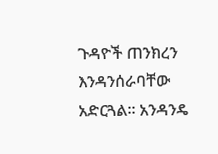ጉዳዮች ጠንክረን እንዳንሰራባቸው አድርጓል። አንዳንዴ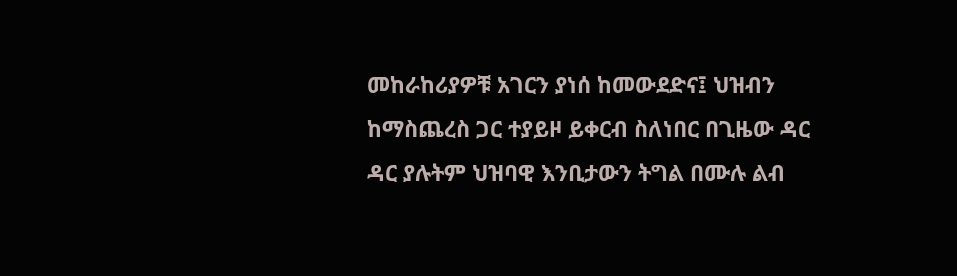መከራከሪያዎቹ አገርን ያነሰ ከመውደድና፤ ህዝብን ከማስጨረስ ጋር ተያይዞ ይቀርብ ስለነበር በጊዜው ዳር ዳር ያሉትም ህዝባዊ እንቢታውን ትግል በሙሉ ልብ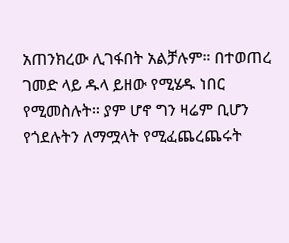አጠንክረው ሊገፋበት አልቻሉም። በተወጠረ ገመድ ላይ ዱላ ይዘው የሚሄዱ ነበር የሚመስሉት። ያም ሆኖ ግን ዛሬም ቢሆን የጎደሉትን ለማሟላት የሚፈጨረጨሩት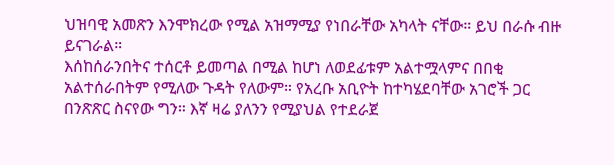ህዝባዊ አመጽን እንሞክረው የሚል አዝማሚያ የነበራቸው አካላት ናቸው። ይህ በራሱ ብዙ ይናገራል።
እሰከሰራንበትና ተሰርቶ ይመጣል በሚል ከሆነ ለወደፊቱም አልተሟላምና በበቂ አልተሰራበትም የሚለው ጉዳት የለውም። የአረቡ አቢዮት ከተካሄደባቸው አገሮች ጋር በንጽጽር ስናየው ግን። እኛ ዛሬ ያለንን የሚያህል የተደራጀ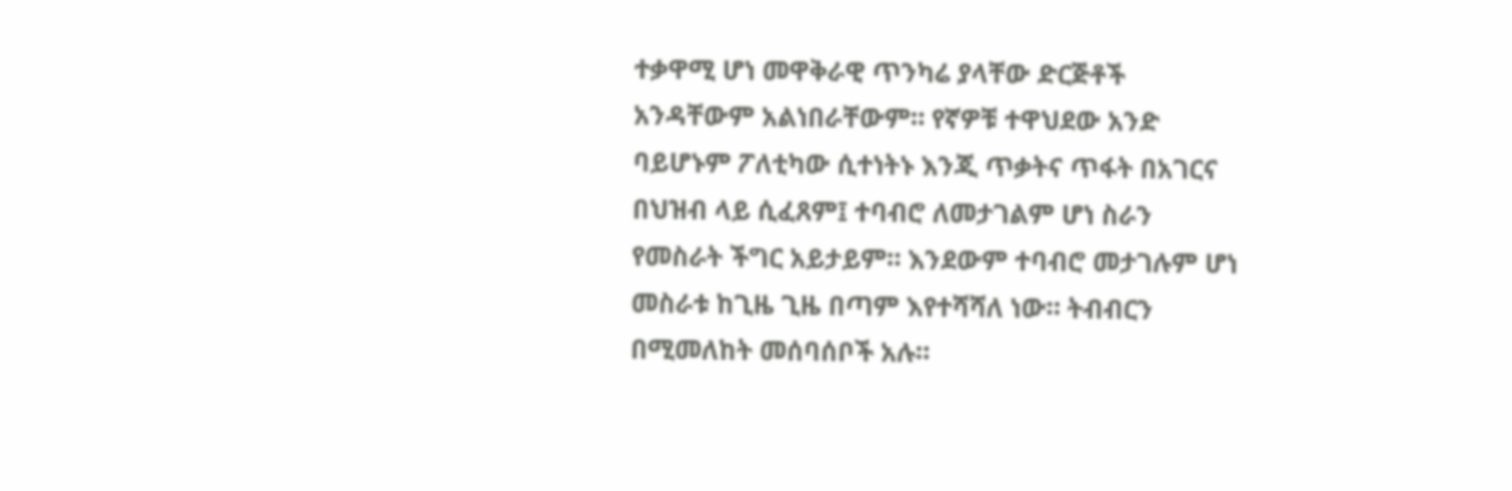ተቃዋሚ ሆነ መዋቅራዊ ጥንካሬ ያላቸው ድርጅቶች አንዳቸውም አልነበራቸውም። የኛዎቹ ተዋህደው አንድ ባይሆኑም ፖለቲካው ሲተነትኑ እንጂ ጥቃትና ጥፋት በአገርና በህዝብ ላይ ሲፈጸም፤ ተባብሮ ለመታገልም ሆነ ስራን የመስራት ችግር አይታይም። እንደውም ተባብሮ መታገሉም ሆነ መስራቱ ከጊዜ ጊዜ በጣም እየተሻሻለ ነው። ትብብርን በሚመለከት መሰባሰቦች አሉ።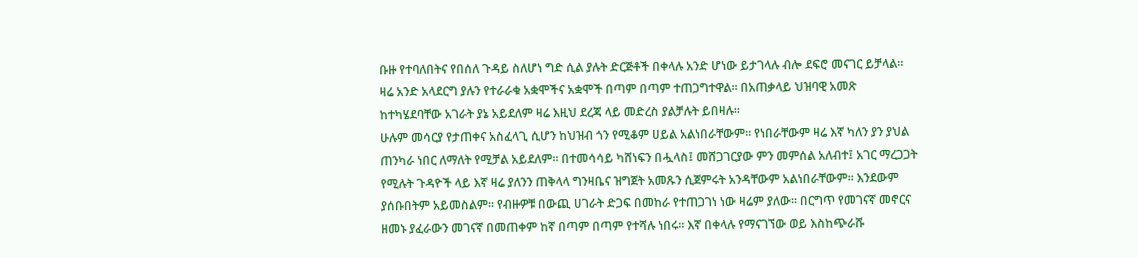ቡዙ የተባለበትና የበሰለ ጉዳይ ስለሆነ ግድ ሲል ያሉት ድርጅቶች በቀላሉ አንድ ሆነው ይታገላሉ ብሎ ደፍሮ መናገር ይቻላል። ዛሬ አንድ አላደርግ ያሉን የተራራቁ አቋሞችና አቋሞች በጣም በጣም ተጠጋግተዋል። በአጠቃላይ ህዝባዊ አመጽ ከተካሄደባቸው አገራት ያኔ አይደለም ዛሬ እዚህ ደረጃ ላይ መድረስ ያልቻሉት ይበዛሉ።
ሁሉም መሳርያ የታጠቀና አስፈላጊ ሲሆን ከህዝብ ጎን የሚቆም ሀይል አልነበራቸውም። የነበራቸውም ዛሬ እኛ ካለን ያን ያህል ጠንካራ ነበር ለማለት የሚቻል አይደለም። በተመሳሳይ ካሸነፍን በሗላስ፤ መሸጋገርያው ምን መምሰል አለብተ፤ አገር ማረጋጋት የሚሉት ጉዳዮች ላይ እኛ ዛሬ ያለንን ጠቅላላ ግንዛቤና ዝግጀት አመጹን ሲጀምሩት አንዳቸውም አልነበራቸውም። እንደውም ያሰቡበትም አይመስልም። የብዙዎቹ በውጪ ሀገራት ድጋፍ በመከራ የተጠጋገነ ነው ዛሬም ያለው። በርግጥ የመገናኛ መኖርና ዘመኑ ያፈራውን መገናኛ በመጠቀም ከኛ በጣም በጣም የተሻሉ ነበሩ። እኛ በቀላሉ የማናገኘው ወይ እስከጭራሹ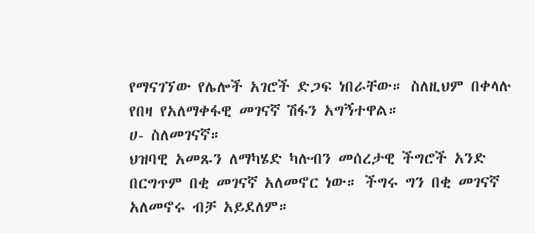የማናገኘው የሌሎች አገሮች ድጋፍ ነበራቸው። ስለዚህም በቀላሉ የበዛ የአለማቀፋዊ መገናኛ ሽፋን አግኝተዋል።
ሀ- ስለመገናኛ።
ህዝባዊ አመጹን ለማካሄድ ካሉብን መሰረታዊ ችግሮች አንድ በርግጥም በቂ መገናኛ አለመኖር ነው። ችግሩ ግን በቂ መገናኛ አለመኖሩ ብቻ አይደለም።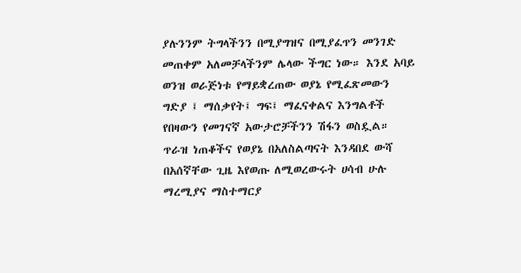ያሉንንም ትግላችንን በሚያግዝና በሚያፈጥን መንገድ መጠቀም አለመቻላችንም ሌላው ችግር ነው። እንደ አባይ ወንዝ ወራጅነቱ የማይቋረጠው ወያኔ የሚፈጽመውን ግድያ ፤ ማሰቃየት፤ ግፍ፤ ማፈናቀልና እንግልቶች የበዛውን የመገናኛ አውታሮቻችንን ሽፋን ወስዷል። ጥራዝ ነጠቆችና የወያኔ በአለስልጣናት እንዳበደ ውሻ በአሰኛቸው ጊዜ እየወጡ ለሚወረውሩት ሀሳብ ሁሉ ማረሚያና ማስተማርያ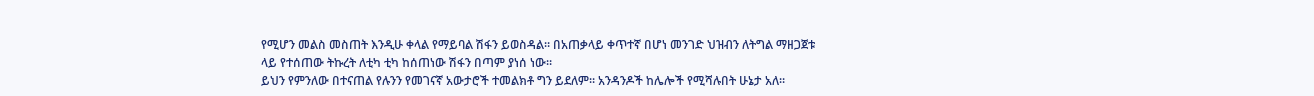የሚሆን መልስ መስጠት እንዲሁ ቀላል የማይባል ሽፋን ይወስዳል። በአጠቃላይ ቀጥተኛ በሆነ መንገድ ህዝብን ለትግል ማዘጋጀቱ ላይ የተሰጠው ትኩረት ለቲካ ቲካ ከሰጠነው ሽፋን በጣም ያነሰ ነው።
ይህን የምንለው በተናጠል የሉንን የመገናኛ አውታሮች ተመልክቶ ግን ይደለም። አንዳንዶች ከሌሎች የሚሻሉበት ሁኔታ አለ።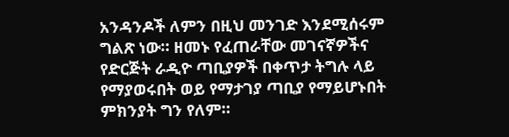አንዳንዶች ለምን በዚህ መንገድ እንደሚሰሩም ግልጽ ነው። ዘመኑ የፈጠራቸው መገናኛዎችና የድርጅት ራዲዮ ጣቢያዎች በቀጥታ ትግሉ ላይ የማያወሩበት ወይ የማታገያ ጣቢያ የማይሆኑበት ምክንያት ግን የለም።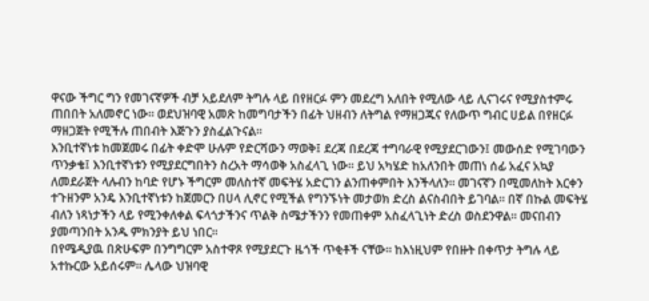ዋናው ችግር ግን የመገናኛዎች ብቻ አይደለም ትግሉ ላይ በየዘርፉ ምን መደረግ አለበት የሚለው ላይ ሊናገሩና የሚያስተምሩ ጠበበት አለመኖር ነው። ወደህዝባዊ አመጽ ከመግባታችን በፊት ህዘብን ለትግል የማዘጋጁና የለውጥ ግብር ሀይል በየዘርፉ ማዘጋጀት የሚችሉ ጠበብት እጅጉን ያስፈልጉናል።
እንቢተኛነቱ ከመጀመሩ በፊት ቀድሞ ሁሉም የድርሻውን ማወቅ፤ ደረጃ በደረጃ ተግባራዊ የሚያደርገውን፤ መውሰድ የሚገባውን ጥንቃቄ፤ እንቢተኛነቱን የሚያደርግበትን ስረአት ማሳወቅ አስፈላጊ ነው። ይህ አካሄድ ከአለንበት መጠነ ሰፊ አፈና አኳያ ለመደራጀት ላሉብን ከባድ የሆኑ ችግርም መለስተኛ መፍትሄ አድርገን ልንጠቀምበት እንችላለን። መገናኛን በሚመለከት እርቀን ተጉዘንም አንዴ እንቢተኛነቱን ከጀመርን በሀላ ሊኖር የሚችል የግንኙነት መታወክ ድረስ ልናስብበት ይገባል። በኛ በኩል መፍትሄ ብለን ነጻነታችን ላይ የሚንቀለቀል ፍላጎታችንና ጥልቅ ስሜታችንን የመጠቀም አስፈላጊነት ድረስ ወስደንዋል። መናበብን ያመጣንበት አንዱ ምክንያት ይህ ነበር።
በየሜዲያዉ በጽሁፍም በንግግርም አስተዋጾ የሚያደርጉ ዜጎች ጥቂቶች ናቸው። ከእነዚህም የበዙት በቀጥታ ትግሉ ላይ አተኩርው አይሰሩም። ሌላው ህዝባዊ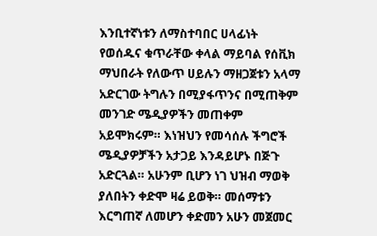እንቢተኛነቱን ለማስተባበር ሀላፊነት የወሰዱና ቁጥራቸው ቀላል ማይባል የሰቪክ ማህበራት የለውጥ ሀይሉን ማዘጋጀቱን አላማ አድርገው ትግሉን በሚያፋጥንና በሚጠቅም መንገድ ሜዲያዎችን መጠቀም አይሞክሩም። እነዝህን የመሳሰሉ ችግሮች ሜዲያዎቻችን አታጋይ እንዳይሆኑ በጅጉ አድርጓል። አሁንም ቢሆን ነገ ህዝብ ማወቅ ያለበትን ቀድሞ ዛሬ ይወቅ። መሰማቱን እርግጠኛ ለመሆን ቀድመን አሁን መጀመር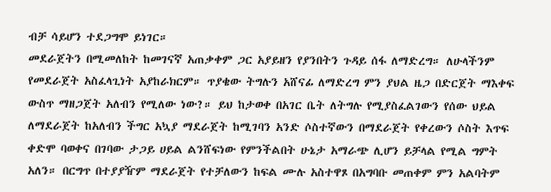ብቻ ሳይሆን ተደጋግሞ ይነገር።
መደራጀትን በሚመለከት ከመገናኛ አጠቃቀም ጋር አያይዘን የያንበትን ጉዳይ ሰፋ ለማድረግ። ለሁላችንም የመደራጀት አስፈላጊነት አያከራክርም። ጥያቄው ትግሉን አሸናፊ ለማድረግ ምን ያህል ዜጋ በድርጀት ማእቀፍ ውስጥ ማዘጋጀት አለብን የሚለው ነው?። ይህ ከታወቀ በአገር ቤት ለትግሉ የሚያስፈልገውን የሰው ህይል ለማደራጀት ከአለብን ችግር አኳያ ማደራጀት ከሚገባን አንድ ሶስተኛውን በማደራጀት የቀረውን ሶስት እጥፍ ቀድሞ ባወቀና በገባው ታጋይ ሀይል ልንሸፍነው የምንችልበት ሁኔታ አማራጭ ሊሆን ይቻላል የሚል ግምት አለን። በርግጥ በተያያዥም ማደራጀት የተቻለውን ከፍል ሙሉ አስተዋጾ በአግባቡ መጠቀም ምን አልባትም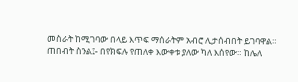መስራት ከሚገባው በላይ እጥፍ ማሰራትም አብሮ ሊታሰብበት ይገባዋል።
ጠበብት ስንል፤- በየክፍሉ የጠለቀ እውቀቱ ያለው ካለ እሰየው። ከሌለ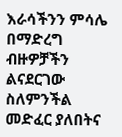እራሳችንን ምሳሌ በማድረግ ብዙዎቻችን ልናደርገው ስለምንችል መድፈር ያለበትና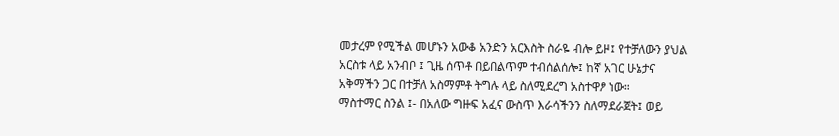መታረም የሚችል መሆኑን አውቆ አንድን አርእስት ስራዬ ብሎ ይዞ፤ የተቻለውን ያህል አርስቱ ላይ አንብቦ ፤ ጊዜ ሰጥቶ በይበልጥም ተብሰልሰሎ፤ ከኛ አገር ሁኔታና አቅማችን ጋር በተቻለ አስማምቶ ትግሉ ላይ ስለሚደረግ አስተዋፆ ነው።
ማስተማር ስንል ፤- በአለው ግዙፍ አፈና ውስጥ እራሳችንን ስለማደራጀት፤ ወይ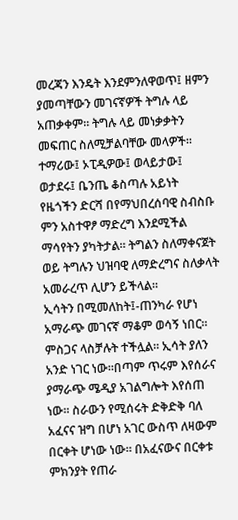መረጃን እንዴት እንደምንለዋወጥ፤ ዘምን ያመጣቸውን መገናኛዎች ትግሉ ላይ አጠቃቀም። ትግሉ ላይ መነቃቃትን መፍጠር ስለሚቻልባቸው መላዎች። ተማሪው፤ ኦፒዲዎው፤ ወላይታው፤ ወታደሩ፤ ቤንጤ ቆስጣሉ አይነት የዜጎችን ድርሻ በየማህበረሰባዊ ስብስቡ ምን አስተዋፆ ማድረግ እንደሚችል ማሳየትን ያካትታል። ትግልን ስለማቀናጀት ወይ ትግሉን ህዝባዊ ለማድረግና ስለቃላት አመራረጥ ሊሆን ይችላል።
ኢሳትን በሚመለከት፤-ጠንካራ የሆነ አማራጭ መገናኛ ማቆም ወሳኝ ነበር። ምስጋና ላስቻሉት ተችሏል። ኢሳት ያለን አንድ ነገር ነው።በጣም ጥሩም እየሰራና ያማራጭ ሜዲያ አገልግሎት እየሰጠ ነው። ስራውን የሚሰሩት ድቅድቅ ባለ አፈናና ዝግ በሆነ አገር ውስጥ ለዛውም በርቀት ሆነው ነው። በአፈናውና በርቀቱ ምክንያት የጠራ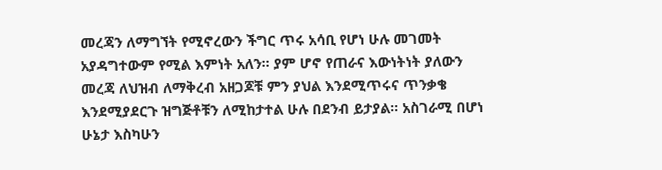መረጃን ለማግኘት የሚኖረውን ችግር ጥሩ አሳቢ የሆነ ሁሉ መገመት አያዳግተውም የሚል እምነት አለን። ያም ሆኖ የጠራና እውነትነት ያለውን መረጃ ለህዝብ ለማቅረብ አዘጋጆቹ ምን ያህል እንደሚጥሩና ጥንቃቄ እንደሚያደርጉ ዝግጅቶቹን ለሚከታተል ሁሉ በደንብ ይታያል። አስገራሚ በሆነ ሁኔታ እስካሁን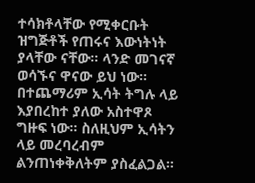ተሳክቶላቸው የሚቀርቡት ዝግጅቶች የጠሩና እውነትነት ያላቸው ናቸው። ላንድ መገናኛ ወሳኙና ዋናው ይህ ነው። በተጨማሪም ኢሳት ትግሉ ላይ እያበረከተ ያለው አስተዋጾ ግዙፍ ነው። ስለዚህም ኢሳትን ላይ መረባረብም ልንጠነቀቅለትም ያስፈልጋል።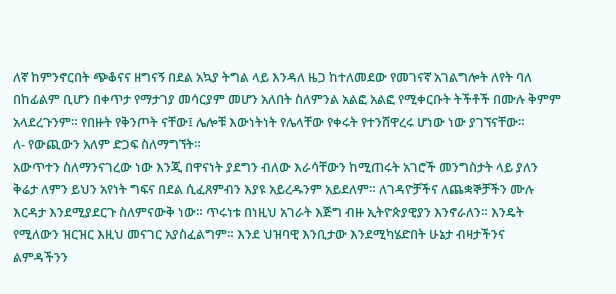ለኛ ከምንኖርበት ጭቆናና ዘግናኝ በደል አኳያ ትግል ላይ እንዳለ ዜጋ ከተለመደው የመገናኛ አገልግሎት ለየት ባለ በከፊልም ቢሆን በቀጥታ የማታገያ መሳርያም መሆን አለበት ስለምንል አልፎ አልፎ የሚቀርቡት ትችቶች በሙሉ ቅምም አላደረጉንም። የበዙት የቅንጦት ናቸው፤ ሌሎቹ እውነትነት የሌላቸው የቀሩት የተንሸዋረሩ ሆነው ነው ያገኘናቸው።
ለ- የውጪውን አለም ድጋፍ ስለማግኘት።
አውጥተን ስለማንናገረው ነው እንጂ በዋናነት ያደግን ብለው እራሳቸውን ከሚጠሩት አገሮች መንግስታት ላይ ያለን ቅሬታ ለምን ይህን አየነት ግፍና በደል ሲፈጸምብን እያዩ አይረዱንም አይደለም። ለገዳዮቻችና ለጨቋኞቻችን ሙሉ እርዳታ እንደሚያደርጉ ስለምናውቅ ነው። ጥሩነቱ በነዚህ አገራት እጅግ ብዙ ኢትዮጵያዊያን እንኖራለን። እንዴት የሚለውን ዝርዝር እዚህ መናገር አያስፈልግም። እንደ ህዝባዊ እንቢታው እንደሚካሄድበት ሁኔታ ብዛታችንና ልምዳችንን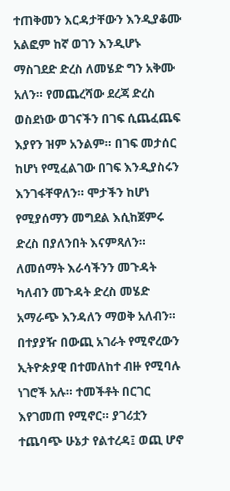ተጠቅመን እርዳታቸውን እንዲያቆሙ አልፎም ከኛ ወገን እንዲሆኑ ማስገደድ ድረስ ለመሄድ ግን አቅሙ አለን። የመጨረሻው ደረጃ ድረስ ወስደነው ወገናችን በገፍ ሲጨፈጨፍ እያየን ዝም አንልም። በገፍ መታሰር ከሆነ የሚፈልገው በገፍ እንዲያስሩን እንገፋቸዋለን። ሞታችን ከሆነ የሚያሰማን መግደል እሲከጀምሩ ድረስ በያለንበት እናምጻለን። ለመሰማት እራሳችንን መጉዳት ካለብን መጉዳት ድረስ መሄድ አማራጭ እንዳለን ማወቅ አለብን።
በተያያዥ በውጪ አገራት የሚኖረውን ኢትዮጵያዊ በተመለከተ ብዙ የሚባሉ ነገሮች አሉ። ተመችቶት በርገር እየገመጠ የሚኖር። ያገሪቷን ተጨባጭ ሁኔታ የልተረዳ፤ ወጪ ሆኖ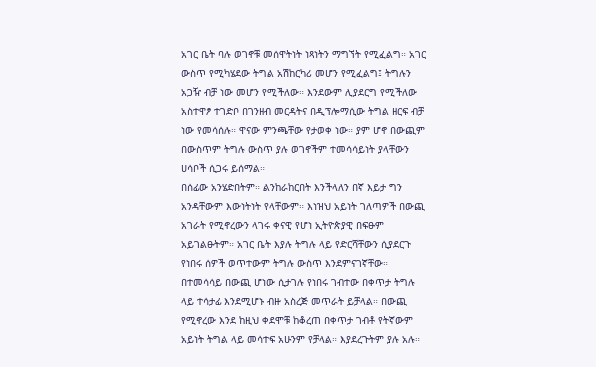አገር ቤት ባሉ ወገኖቹ መሰዋትነት ነጻነትን ማግኘት የሚፈልግ። አገር ውስጥ የሚካሄደው ትግል አሽከርካሪ መሆን የሚፈልግ፤ ትግሉን አጋዥ ብቻ ነው መሆን የሚችለው። እንደውም ሊያደርግ የሚችለው አስተዋፆ ተገድቦ በገንዘብ መርዳትና በዲፕሎማሲው ትግል ዘርፍ ብቻ ነው የመሳሰሉ። ዋናው ምንጫቸው የታወቀ ነው። ያም ሆኖ በውጪም በውስጥም ትግሉ ውስጥ ያሉ ወገኖችም ተመሳሳይነት ያላቸውን ሀሳቦች ሲጋሩ ይሰማል።
በሰፊው አንሄድበትም። ልንከራከርበት እንችላለን በኛ እይታ ግን አንዳቸውም እውነትነት የላቸውም። እነዝህ አይነት ገለጣዎች በውጪ አገራት የሚኖረውን ላገሩ ቀናዊ የሆነ ኢትዮጵያዊ በፍፁም አይገልፁትም። አገር ቤት እያሉ ትግሉ ላይ የድርሻቸውን ሲያደርጉ የነበሩ ሰዎች ወጥተውም ትግሉ ውስጥ እንደምናገኛቸው። በተመሳሳይ በውጪ ሆነው ሲታገሉ የነበሩ ገብተው በቀጥታ ትግሉ ላይ ተሳታፊ እንደሚሆኑ ብዙ አስረጅ መጥራት ይቻላል። በውጪ የሚኖረው እንደ ከዚህ ቀደሞቹ ከቆረጠ በቀጥታ ገብቶ የትኛውም አይነት ትግል ላይ መሳተፍ አሁንም የቻላል። እያደረጉትም ያሉ አሉ።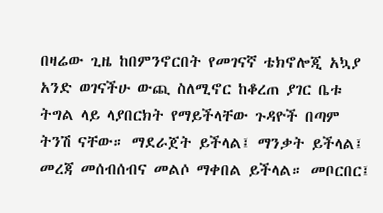በዛሬው ጊዜ ከበምንኖርበት የመገናኛ ቴክኖሎጂ አኳያ አንድ ወገናችሁ ውጪ ስለሚኖር ከቆረጠ ያገር ቤቱ ትግል ላይ ላያበርክት የማይችላቸው ጉዳዮች በጣም ትንሽ ናቸው። ማደራጀት ይችላል፤ ማንቃት ይችላል፤ መረጃ መሰብሰብና መልሶ ማቀበል ይችላል። መቦርበር፤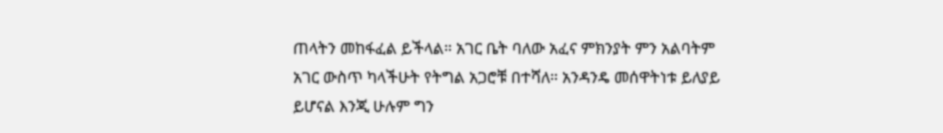ጠላትን መከፋፈል ይችላል። አገር ቤት ባለው አፈና ምክንያት ምን አልባትም አገር ውስጥ ካላችሁት የትግል አጋሮቹ በተሻለ። አንዳንዴ መሰዋትነቱ ይለያይ ይሆናል እንጂ ሁሉም ግን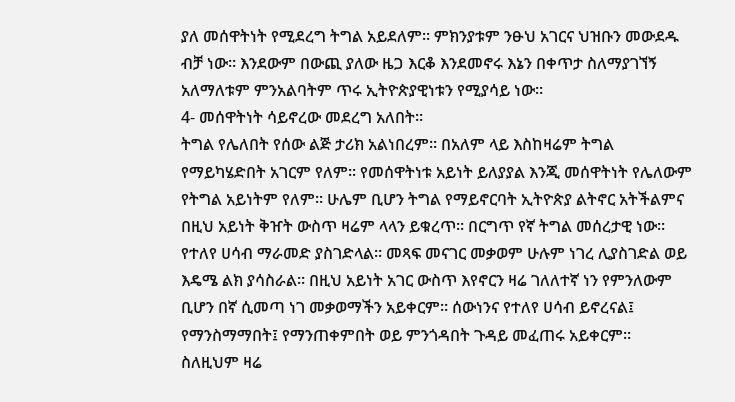ያለ መሰዋትነት የሚደረግ ትግል አይደለም። ምክንያቱም ንፁህ አገርና ህዝቡን መውደዱ ብቻ ነው። እንደውም በውጪ ያለው ዜጋ እርቆ እንደመኖሩ እኔን በቀጥታ ስለማያገኘኝ አለማለቱም ምንአልባትም ጥሩ ኢትዮጵያዊነቱን የሚያሳይ ነው።
4- መሰዋትነት ሳይኖረው መደረግ አለበት።
ትግል የሌለበት የሰው ልጅ ታሪክ አልነበረም። በአለም ላይ እስከዛሬም ትግል የማይካሄድበት አገርም የለም። የመሰዋትነቱ አይነት ይለያያል እንጂ መሰዋትነት የሌለውም የትግል አይነትም የለም። ሁሌም ቢሆን ትግል የማይኖርባት ኢትዮጵያ ልትኖር አትችልምና በዚህ አይነት ቅዠት ውስጥ ዛሬም ላላን ይቁረጥ። በርግጥ የኛ ትግል መሰረታዊ ነው። የተለየ ሀሳብ ማራመድ ያስገድላል። መጻፍ መናገር መቃወም ሁሉም ነገረ ሊያስገድል ወይ እዴሜ ልክ ያሳስራል። በዚህ አይነት አገር ውስጥ እየኖርን ዛሬ ገለለተኛ ነን የምንለውም ቢሆን በኛ ሲመጣ ነገ መቃወማችን አይቀርም። ሰውነንና የተለየ ሀሳብ ይኖረናል፤ የማንስማማበት፤ የማንጠቀምበት ወይ ምንጎዳበት ጉዳይ መፈጠሩ አይቀርም። ስለዚህም ዛሬ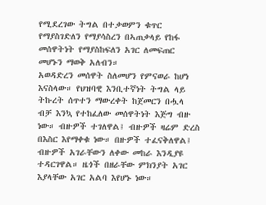የሚደረገው ትግል በተቃወምን ቁጥር የማያስገድለን የማያሳስረን በኣጠቃላይ የከፋ መሰዋትነት የማያስከፍለን አገር ለመፍጠር መሆኑን ማወቅ አለብን።
አወዳድረን መሰዋት ስለመሆን የምናወራ ከሆነ እናስላው። የህዝባዊ እንቢተኛነት ትግል ላይ ትኩረት ሰጥተን ማውረቀት ከጀመርን በሗላ ብቻ እንኳ የተከፈለው መሰዋትነት እጅግ ብዙ ነው። ብዙዎች ተገለዋል፤ ብዙዎች ዛሬም ድረስ በእስር እየማቀቁ ነው። በዙዎች ተፈናቅለዋል፤ ብዙዎች አገራቸውን ለቀው መከራ እንዲያዩ ተዳርገዋል። ዜጎች በዘራቸው ምክንያት አገር እያላቸው አገር አልባ እየሆኑ ነው።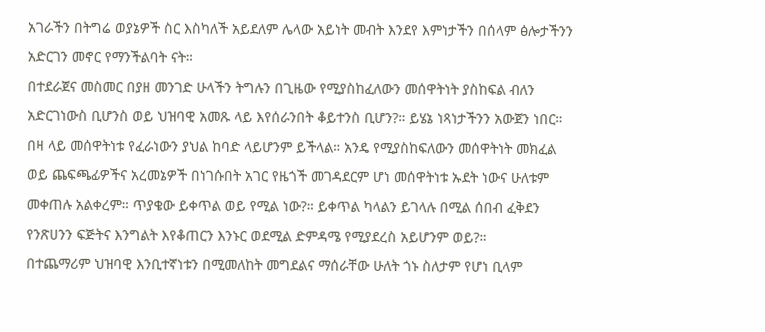አገራችን በትግሬ ወያኔዎች ስር እስካለች አይደለም ሌላው አይነት መብት እንደየ እምነታችን በሰላም ፅሎታችንን አድርገን መኖር የማንችልባት ናት።
በተደራጀና መስመር በያዘ መንገድ ሁላችን ትግሉን በጊዜው የሚያስከፈለውን መሰዋትነት ያስከፍል ብለን አድርገነውስ ቢሆንስ ወይ ህዝባዊ አመጹ ላይ እየሰራንበት ቆይተንስ ቢሆን?። ይሄኔ ነጻነታችንን አውጀን ነበር። በዛ ላይ መሰዋትነቱ የፈራነውን ያህል ከባድ ላይሆንም ይችላል። አንዴ የሚያስከፍለውን መሰዋትነት መክፈል ወይ ጨፍጫፊዎችና አረመኔዎች በነገሱበት አገር የዜጎች መገዳደርም ሆነ መሰዋትነቱ ኡደት ነውና ሁለቱም መቀጠሉ አልቀረም። ጥያቄው ይቀጥል ወይ የሚል ነው?። ይቀጥል ካላልን ይገላሉ በሚል ሰበብ ፈቅደን የንጽሀንን ፍጅትና እንግልት እየቆጠርን እንኑር ወደሚል ድምዳሜ የሚያደረስ አይሆንም ወይ?።
በተጨማሪም ህዝባዊ እንቢተኛነቱን በሚመለከት መግደልና ማሰራቸው ሁለት ጎኑ ስለታም የሆነ ቢላም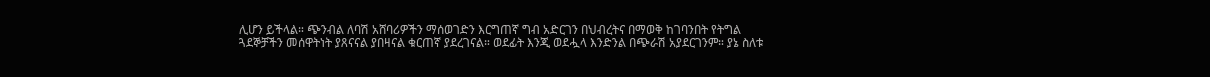ሊሆን ይችላል። ጭንብል ለባሽ አሸባሪዎችን ማሰወገድን እርግጠኛ ግብ አድርገን በህብረትና በማወቅ ከገባንበት የትግል ጓደኞቻችን መሰዋትነት ያጸናናል ያበዛናል ቁርጠኛ ያደረገናል። ወደፊት እንጂ ወደሗላ እንድንል በጭራሽ አያደርገንም። ያኔ ስለቱ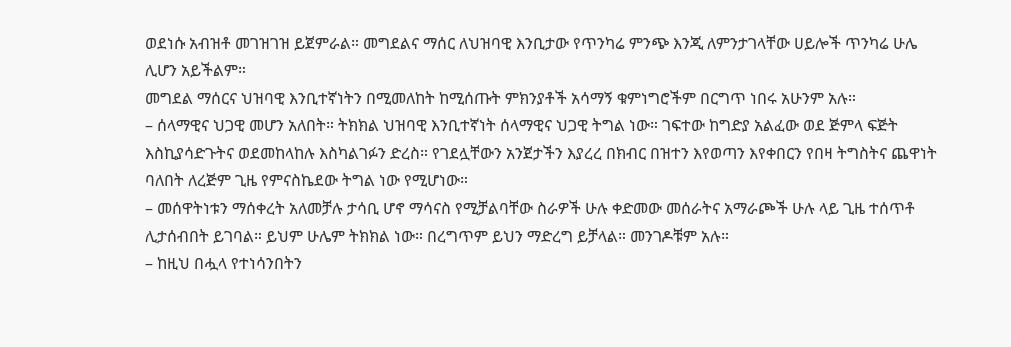ወደነሱ አብዝቶ መገዝገዝ ይጀምራል። መግደልና ማሰር ለህዝባዊ እንቢታው የጥንካሬ ምንጭ እንጂ ለምንታገላቸው ሀይሎች ጥንካሬ ሁሌ ሊሆን አይችልም።
መግደል ማሰርና ህዝባዊ እንቢተኛነትን በሚመለከት ከሚሰጡት ምክንያቶች አሳማኝ ቁምነግሮችም በርግጥ ነበሩ አሁንም አሉ።
– ሰላማዊና ህጋዊ መሆን አለበት። ትክክል ህዝባዊ እንቢተኛነት ሰላማዊና ህጋዊ ትግል ነው። ገፍተው ከግድያ አልፈው ወደ ጅምላ ፍጅት እስኪያሳድጉትና ወደመከላከሉ እስካልገፉን ድረስ። የገደሏቸውን አንጀታችን እያረረ በክብር በዝተን እየወጣን እየቀበርን የበዛ ትግስትና ጨዋነት ባለበት ለረጅም ጊዜ የምናስኬደው ትግል ነው የሚሆነው።
– መሰዋትነቱን ማሰቀረት አለመቻሉ ታሳቢ ሆኖ ማሳናስ የሚቻልባቸው ስራዎች ሁሉ ቀድመው መሰራትና አማራጮች ሁሉ ላይ ጊዜ ተሰጥቶ ሊታሰብበት ይገባል። ይህም ሁሌም ትክክል ነው። በረግጥም ይህን ማድረግ ይቻላል። መንገዶቹም አሉ።
– ከዚህ በሗላ የተነሳንበትን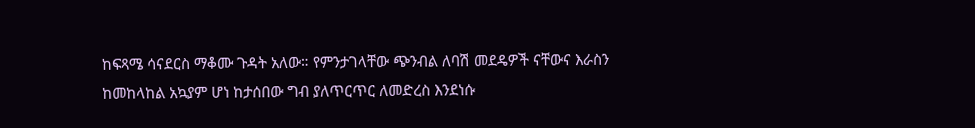ከፍጻሜ ሳናደርስ ማቆሙ ጉዳት አለው። የምንታገላቸው ጭንብል ለባሽ መደዴዎች ናቸውና እራስን ከመከላከል አኳያም ሆነ ከታሰበው ግብ ያለጥርጥር ለመድረስ እንደነሱ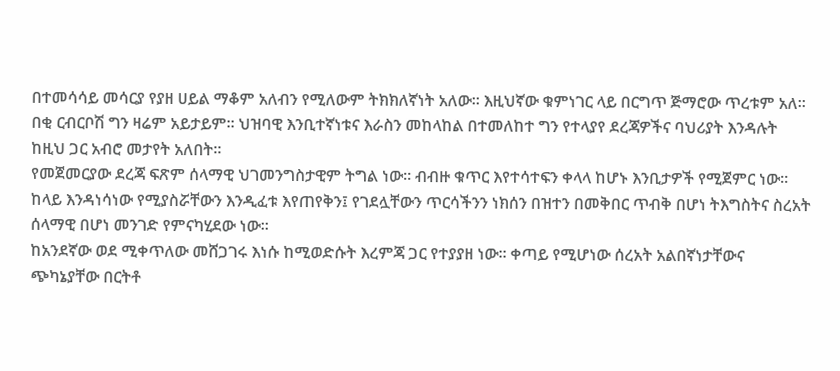በተመሳሳይ መሳርያ የያዘ ሀይል ማቆም አለብን የሚለውም ትክክለኛነት አለው። እዚህኛው ቁምነገር ላይ በርግጥ ጅማሮው ጥረቱም አለ። በቂ ርብርቦሽ ግን ዛሬም አይታይም። ህዝባዊ እንቢተኛነቱና እራስን መከላከል በተመለከተ ግን የተላያየ ደረጃዎችና ባህሪያት እንዳሉት ከዚህ ጋር አብሮ መታየት አለበት።
የመጀመርያው ደረጃ ፍጽም ሰላማዊ ህገመንግስታዊም ትግል ነው። ብብዙ ቁጥር እየተሳተፍን ቀላላ ከሆኑ እንቢታዎች የሚጀምር ነው። ከላይ እንዳነሳነው የሚያስሯቸውን እንዲፈቱ እየጠየቅን፤ የገደሏቸውን ጥርሳችንን ነክሰን በዝተን በመቅበር ጥብቅ በሆነ ትእግስትና ስረአት ሰላማዊ በሆነ መንገድ የምናካሂደው ነው።
ከአንደኛው ወደ ሚቀጥለው መሸጋገሩ እነሱ ከሚወድሱት እረምጃ ጋር የተያያዘ ነው። ቀጣይ የሚሆነው ሰረአት አልበኛነታቸውና ጭካኔያቸው በርትቶ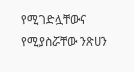የሚገድሏቸውና የሚያስሯቸው ንጽሀን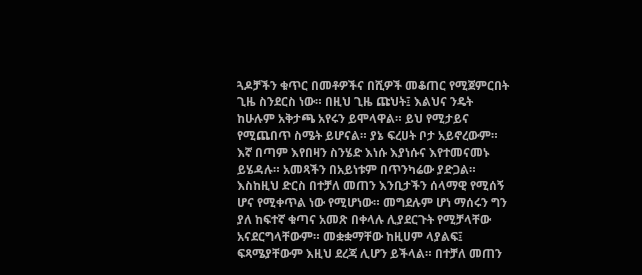ጓዶቻችን ቁጥር በመቶዎችና በሺዎች መቆጠር የሚጀምርበት ጊዜ ስንደርስ ነው። በዚህ ጊዜ ጩህት፤ እልህና ንዴት ከሁሉም አቅታጫ አየሩን ይሞላዋል። ይህ የሚታይና የሚጨበጥ ስሜት ይሆናል። ያኔ ፍረሀት ቦታ አይኖረውም። እኛ በጣም እየበዛን ስንሄድ እነሱ እያነሱና እየተመናመኑ ይሄዳሉ። አመጻችን በአይነቱም በጥንካሬው ያድጋል። እስከዚህ ድርስ በተቻለ መጠን እንቢታችን ሰላማዊ የሚሰኝ ሆና የሚቀጥል ነው የሚሆነው። መግደሉም ሆነ ማሰሩን ግን ያለ ከፍተኛ ቁጣና አመጽ በቀላሉ ሊያደርጉት የሚቻላቸው አናደርግላቸውም። መቋቋማቸው ከዚሀም ላያልፍ፤ ፍጻሜያቸውም እዚህ ደረጃ ሊሆን ይችላል። በተቻለ መጠን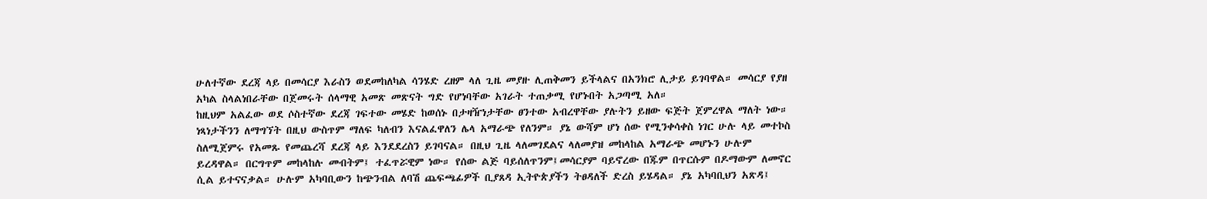ሁለተኛው ደረጃ ላይ በመሳርያ እራስን ወደመከለካል ሳንሄድ ረዘም ላለ ጊዜ መያዙ ሊጠቅመን ይችላልና በአንክሮ ሊታይ ይገባዋል። መሳርያ የያዘ አካል ስላልነበራቸው በጀመሩት ሰላማዊ አመጽ መጽናት ግድ የሆነባቸው አገራት ተጠቃሚ የሆኑበት አጋጣሚ አለ።
ከዚህም አልፈው ወደ ሶስተኛው ደረጃ ገፍተው መሄድ ከወሰኑ በታዛዥነታቸው ፀንተው አብረዋቸው ያሉትን ይዘው ፍጅት ጀምረዋል ማለት ነው። ነጻነታችንን ለማግኘት በዚህ ውስጥም ማለፍ ካለብን እናልፈዋለን ሌላ አማራጭ የለንም። ያኔ ውሻም ሆነ ሰው የሚንቀሳቀስ ነገር ሁሉ ላይ መተኮስ ስለሚጀምሩ የአመጹ የመጨረሻ ደረጃ ላይ እንደደረስን ይገባናል። በዚህ ጊዜ ላለመገደልና ላለመያዝ መከላከል አማራጭ መሆኑን ሁሉም ይረዳዋል። በርግጥም መከላከሉ መብትም፤ ተፈጥሯዊም ነው። የሰው ልጅ ባይሰለጥንም፤መሳርያም ባይኖረው በጁም በጥርሱም በዶማውም ለመኖር ሲል ይተናናቃል። ሁሉም አካባቢውን ከጭንብል ለባሽ ጨፍጫፊዎች ቢያጸዳ ኢትዮጵያችን ትፀዳለች ድረስ ይሄዳል። ያኔ አካባቢህን አጽዳ፤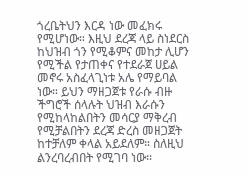ጎረቤትህን እርዳ ነው መፈክሩ የሚሆነው። እዚህ ደረጃ ላይ ስነደርስ ከህዝብ ጎን የሚቆምና መከታ ሊሆን የሚችል የታጠቀና የተደራጀ ሀይል መኖሩ አስፈላጊነቱ አሌ የማይባል ነው። ይህን ማዘጋጀቱ የራሱ ብዙ ችግሮች ሰላሉት ህዝብ እራሱን የሚከላከልበትን መሳርያ ማቅረብ የሚቻልበትን ደረጃ ድረስ መዘጋጀት ከተቻለም ቀላል አይደለም። ስለዚህ ልንረባረብበት የሚገባ ነው።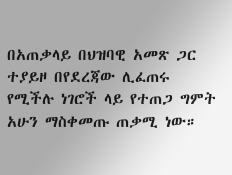በአጠቃላይ በህዝባዊ አመጽ ጋር ተያይዞ በየደረጃው ሊፈጠሩ የሚችሉ ነገሮች ላይ የተጠጋ ግምት አሁን ማስቀመጡ ጠቃሚ ነው።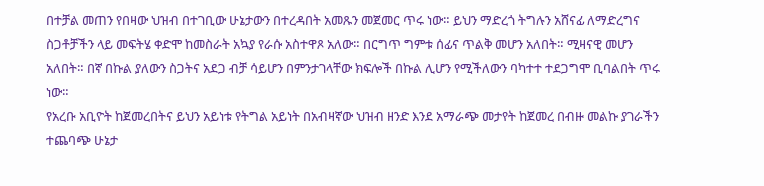በተቻል መጠን የበዛው ህዝብ በተገቢው ሁኔታውን በተረዳበት አመጹን መጀመር ጥሩ ነው። ይህን ማድረጎ ትግሉን አሸናፊ ለማድረግና ስጋቶቻችን ላይ መፍትሄ ቀድሞ ከመስራት አኳያ የራሱ አስተዋጾ አለው። በርግጥ ግምቱ ሰፊና ጥልቅ መሆን አለበት። ሚዛናዊ መሆን አለበት። በኛ በኩል ያለውን ስጋትና አደጋ ብቻ ሳይሆን በምንታገላቸው ክፍሎች በኩል ሊሆን የሚችለውን ባካተተ ተደጋግሞ ቢባልበት ጥሩ ነው።
የአረቡ አቢዮት ከጀመረበትና ይህን አይነቱ የትግል አይነት በአብዛኛው ህዝብ ዘንድ እንደ አማራጭ መታየት ከጀመረ በብዙ መልኩ ያገራችን ተጨባጭ ሁኔታ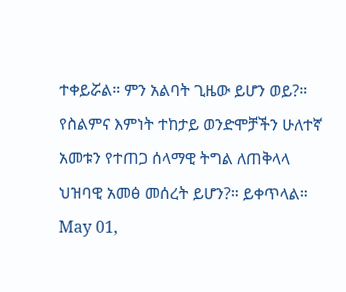ተቀይሯል። ምን አልባት ጊዜው ይሆን ወይ?። የስልምና እምነት ተከታይ ወንድሞቻችን ሁለተኛ አመቱን የተጠጋ ሰላማዊ ትግል ለጠቅላላ ህዝባዊ አመፅ መሰረት ይሆን?። ይቀጥላል።
May 01,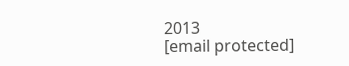2013
[email protected]